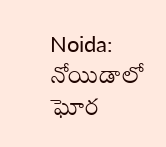Noida: నోయిడాలో ఘోర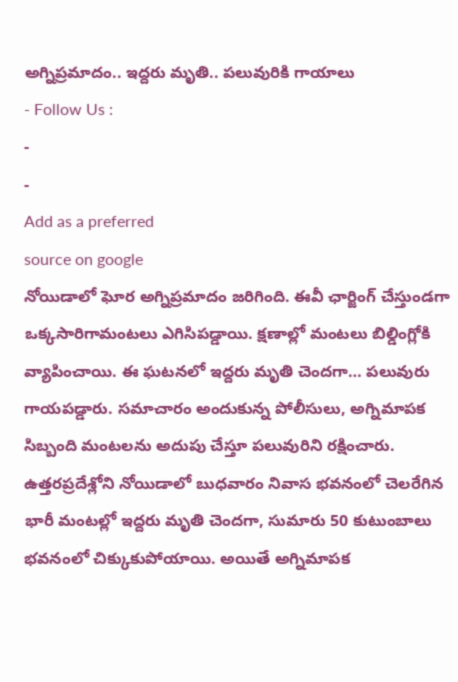అగ్నిప్రమాదం.. ఇద్దరు మృతి.. పలువురికి గాయాలు
- Follow Us :
-
-
Add as a preferred
source on google
నోయిడాలో ఘోర అగ్నిప్రమాదం జరిగింది. ఈవీ ఛార్జింగ్ చేస్తుండగా ఒక్కసారిగామంటలు ఎగిసిపడ్డాయి. క్షణాల్లో మంటలు బిల్డింగ్లోకి వ్యాపించాయి. ఈ ఘటనలో ఇద్దరు మృతి చెందగా… పలువురు గాయపడ్డారు. సమాచారం అందుకున్న పోలీసులు, అగ్నిమాపక సిబ్బంది మంటలను అదుపు చేస్తూ పలువురిని రక్షించారు.
ఉత్తరప్రదేశ్లోని నోయిడాలో బుధవారం నివాస భవనంలో చెలరేగిన భారీ మంటల్లో ఇద్దరు మృతి చెందగా, సుమారు 50 కుటుంబాలు భవనంలో చిక్కుకుపోయాయి. అయితే అగ్నిమాపక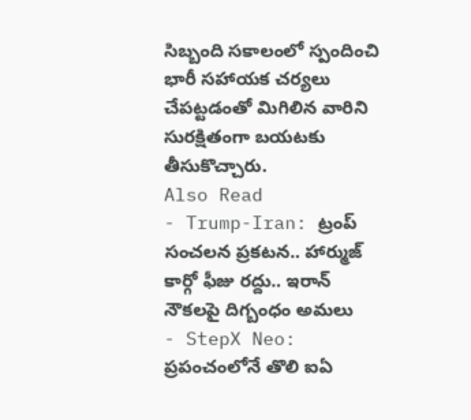సిబ్బంది సకాలంలో స్పందించి భారీ సహాయక చర్యలు చేపట్టడంతో మిగిలిన వారిని సురక్షితంగా బయటకు తీసుకొచ్చారు.
Also Read
- Trump-Iran: ట్రంప్ సంచలన ప్రకటన.. హార్ముజ్ కార్గో ఫీజు రద్దు.. ఇరాన్ నౌకలపై దిగ్బంధం అమలు
- StepX Neo: ప్రపంచంలోనే తొలి ఐఏ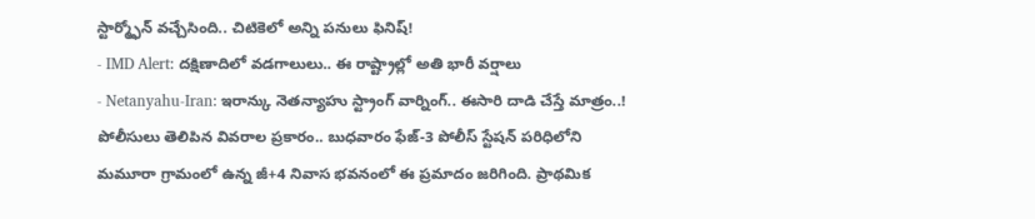స్టార్మ్ఫోన్ వచ్చేసింది.. చిటికెలో అన్ని పనులు ఫినిష్!
- IMD Alert: దక్షిణాదిలో వడగాలులు.. ఈ రాష్ట్రాల్లో అతి భారీ వర్షాలు
- Netanyahu-Iran: ఇరాన్కు నెతన్యాహు స్ట్రాంగ్ వార్నింగ్.. ఈసారి దాడి చేస్తే మాత్రం..!
పోలీసులు తెలిపిన వివరాల ప్రకారం.. బుధవారం ఫేజ్-3 పోలీస్ స్టేషన్ పరిధిలోని మమూరా గ్రామంలో ఉన్న జీ+4 నివాస భవనంలో ఈ ప్రమాదం జరిగింది. ప్రాథమిక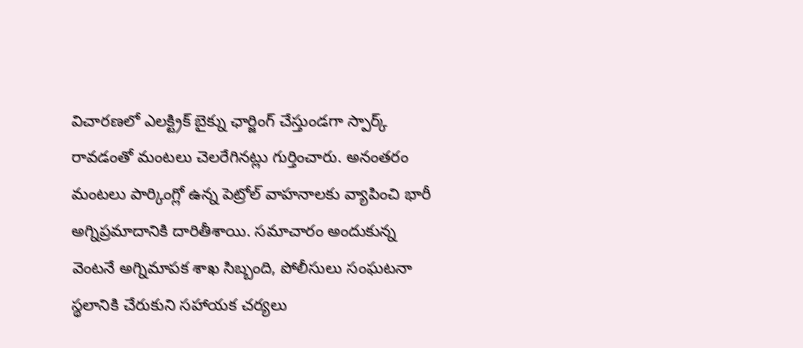విచారణలో ఎలక్ట్రిక్ బైక్ను ఛార్జింగ్ చేస్తుండగా స్పార్క్ రావడంతో మంటలు చెలరేగినట్లు గుర్తించారు. అనంతరం మంటలు పార్కింగ్లో ఉన్న పెట్రోల్ వాహనాలకు వ్యాపించి భారీ అగ్నిప్రమాదానికి దారితీశాయి. సమాచారం అందుకున్న వెంటనే అగ్నిమాపక శాఖ సిబ్బంది, పోలీసులు సంఘటనా స్థలానికి చేరుకుని సహాయక చర్యలు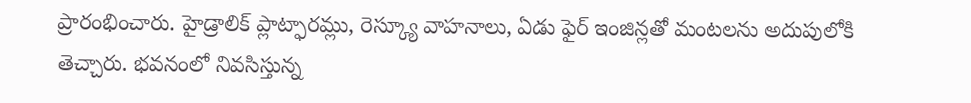ప్రారంభించారు. హైడ్రాలిక్ ప్లాట్ఫారమ్లు, రెస్క్యూ వాహనాలు, ఏడు ఫైర్ ఇంజిన్లతో మంటలను అదుపులోకి తెచ్చారు. భవనంలో నివసిస్తున్న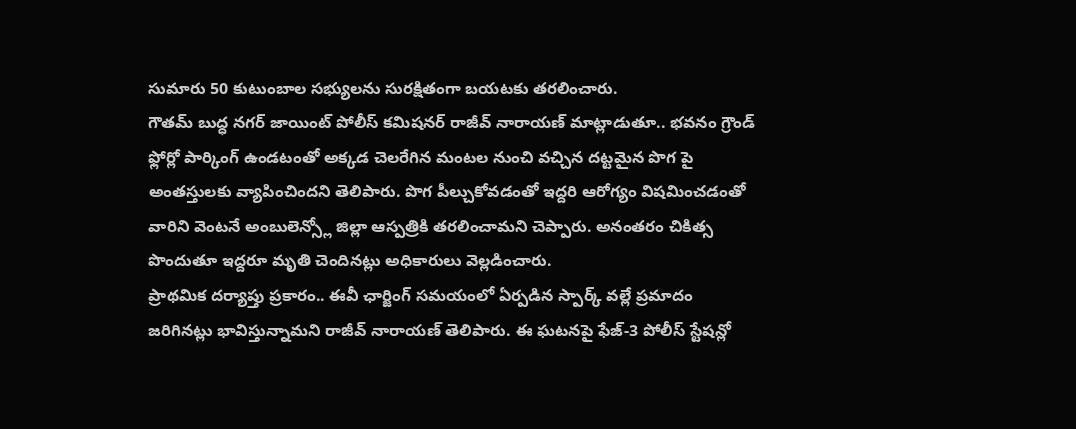సుమారు 50 కుటుంబాల సభ్యులను సురక్షితంగా బయటకు తరలించారు.
గౌతమ్ బుద్ధ నగర్ జాయింట్ పోలీస్ కమిషనర్ రాజీవ్ నారాయణ్ మాట్లాడుతూ.. భవనం గ్రౌండ్ ఫ్లోర్లో పార్కింగ్ ఉండటంతో అక్కడ చెలరేగిన మంటల నుంచి వచ్చిన దట్టమైన పొగ పై అంతస్తులకు వ్యాపించిందని తెలిపారు. పొగ పీల్చుకోవడంతో ఇద్దరి ఆరోగ్యం విషమించడంతో వారిని వెంటనే అంబులెన్స్లో జిల్లా ఆస్పత్రికి తరలించామని చెప్పారు. అనంతరం చికిత్స పొందుతూ ఇద్దరూ మృతి చెందినట్లు అధికారులు వెల్లడించారు.
ప్రాథమిక దర్యాప్తు ప్రకారం.. ఈవీ ఛార్జింగ్ సమయంలో ఏర్పడిన స్పార్క్ వల్లే ప్రమాదం జరిగినట్లు భావిస్తున్నామని రాజీవ్ నారాయణ్ తెలిపారు. ఈ ఘటనపై ఫేజ్-3 పోలీస్ స్టేషన్లో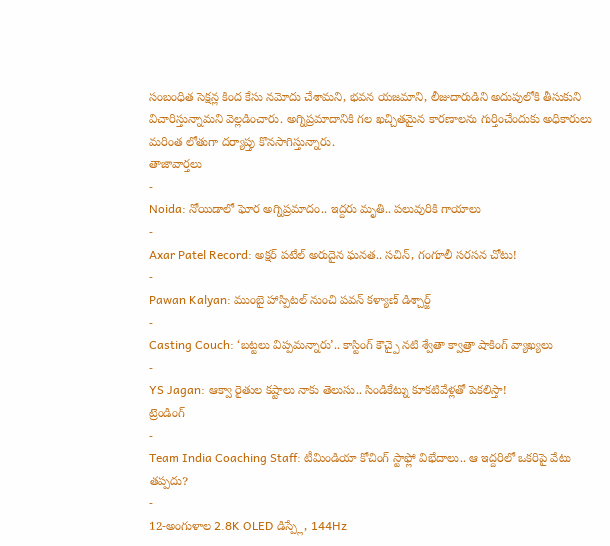సంబంధిత సెక్షన్ల కింద కేసు నమోదు చేశామని, భవన యజమాని, లీజుదారుడిని అదుపులోకి తీసుకుని విచారిస్తున్నామని వెల్లడించారు. అగ్నిప్రమాదానికి గల ఖచ్చితమైన కారణాలను గుర్తించేందుకు అధికారులు మరింత లోతుగా దర్యాప్తు కొనసాగిస్తున్నారు.
తాజావార్తలు
-
Noida: నోయిడాలో ఘోర అగ్నిప్రమాదం.. ఇద్దరు మృతి.. పలువురికి గాయాలు
-
Axar Patel Record: అక్షర్ పటేల్ అరుదైన ఘనత.. సచిన్, గంగూలీ సరసన చోటు!
-
Pawan Kalyan: ముంబై హాస్పిటల్ నుంచి పవన్ కళ్యాణ్ డిశ్చార్జ్
-
Casting Couch: ‘బట్టలు విప్పమన్నారు’.. కాస్టింగ్ కౌచ్పై నటి శ్వేతా క్వాత్రా షాకింగ్ వ్యాఖ్యలు
-
YS Jagan: ఆక్వా రైతుల కష్టాలు నాకు తెలుసు.. సిండికేట్ను కూకటివేళ్లతో పెకలిస్తా!
ట్రెండింగ్
-
Team India Coaching Staff: టీమిండియా కోచింగ్ స్టాఫ్లో విభేదాలు.. ఆ ఇద్దరిలో ఒకరిపై వేటు తప్పదు?
-
12-అంగుళాల 2.8K OLED డిస్ప్లే, 144Hz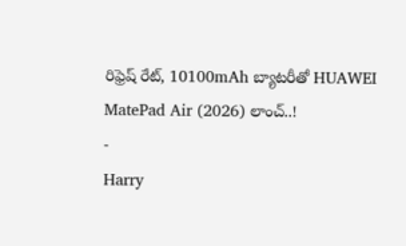రిఫ్రెష్ రేట్, 10100mAh బ్యాటరీతో HUAWEI MatePad Air (2026) లాంచ్..!
-
Harry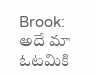Brook: అదే మా ఓటమికి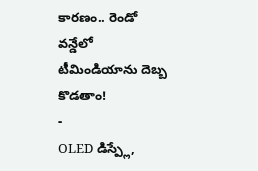కారణం.. రెండో వన్డేలో టీమిండియాను దెబ్బ కొడతాం!
-
OLED డిస్ప్లే,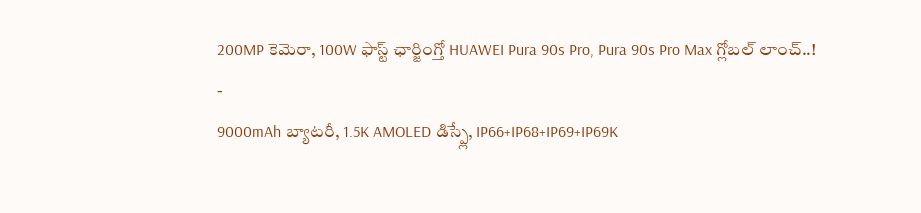200MP కెమెరా, 100W ఫాస్ట్ ఛార్జింగ్తో HUAWEI Pura 90s Pro, Pura 90s Pro Max గ్లోబల్ లాంచ్..!
-
9000mAh బ్యాటరీ, 1.5K AMOLED డిస్ప్లే, IP66+IP68+IP69+IP69K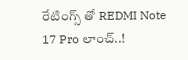రేటింగ్స్ తో REDMI Note 17 Pro లాంచ్..!